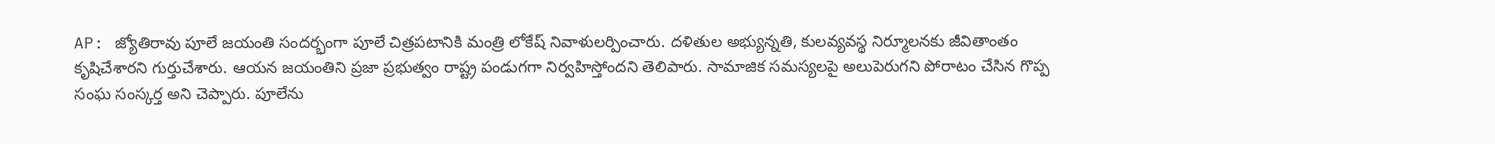AP: జ్యోతిరావు పూలే జయంతి సందర్భంగా పూలే చిత్రపటానికి మంత్రి లోకేష్ నివాళులర్పించారు. దళితుల అభ్యున్నతి, కులవ్యవస్థ నిర్మూలనకు జీవితాంతం కృషిచేశారని గుర్తుచేశారు. ఆయన జయంతిని ప్రజా ప్రభుత్వం రాష్ట్ర పండుగగా నిర్వహిస్తోందని తెలిపారు. సామాజిక సమస్యలపై అలుపెరుగని పోరాటం చేసిన గొప్ప సంఘ సంస్కర్త అని చెప్పారు. పూలేను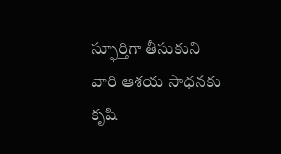స్ఫూర్తిగా తీసుకుని వారి ఆశయ సాధనకు కృషి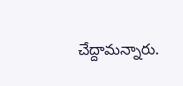చేద్దామన్నారు.